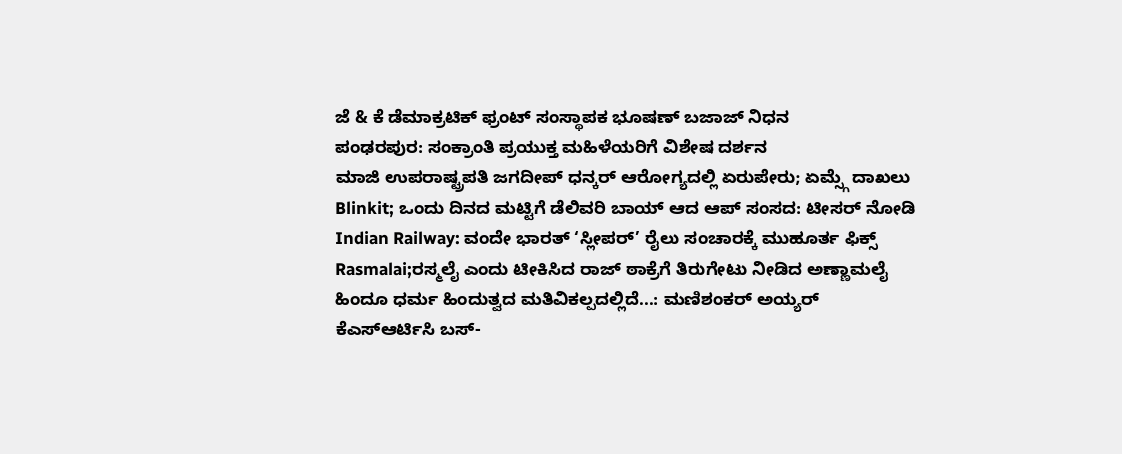ಜೆ & ಕೆ ಡೆಮಾಕ್ರಟಿಕ್ ಫ್ರಂಟ್ ಸಂಸ್ಥಾಪಕ ಭೂಷಣ್ ಬಜಾಜ್ ನಿಧನ
ಪಂಢರಪುರ: ಸಂಕ್ರಾಂತಿ ಪ್ರಯುಕ್ತ ಮಹಿಳೆಯರಿಗೆ ವಿಶೇಷ ದರ್ಶನ
ಮಾಜಿ ಉಪರಾಷ್ಟ್ರಪತಿ ಜಗದೀಪ್ ಧನ್ಕರ್ ಆರೋಗ್ಯದಲ್ಲಿ ಏರುಪೇರು; ಏಮ್ಸ್ಗೆ ದಾಖಲು
Blinkit; ಒಂದು ದಿನದ ಮಟ್ಟಿಗೆ ಡೆಲಿವರಿ ಬಾಯ್ ಆದ ಆಪ್ ಸಂಸದ: ಟೀಸರ್ ನೋಡಿ
Indian Railway: ವಂದೇ ಭಾರತ್ ‘ಸ್ಲೀಪರ್’ ರೈಲು ಸಂಚಾರಕ್ಕೆ ಮುಹೂರ್ತ ಫಿಕ್ಸ್
Rasmalai;ರಸ್ಮಲೈ ಎಂದು ಟೀಕಿಸಿದ ರಾಜ್ ಠಾಕ್ರೆಗೆ ತಿರುಗೇಟು ನೀಡಿದ ಅಣ್ಣಾಮಲೈ
ಹಿಂದೂ ಧರ್ಮ ಹಿಂದುತ್ವದ ಮತಿವಿಕಲ್ಪದಲ್ಲಿದೆ...: ಮಣಿಶಂಕರ್ ಅಯ್ಯರ್
ಕೆಎಸ್ಆರ್ಟಿಸಿ ಬಸ್-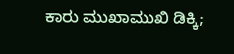ಕಾರು ಮುಖಾಮುಖಿ ಡಿಕ್ಕಿ;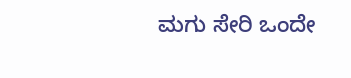ಮಗು ಸೇರಿ ಒಂದೇ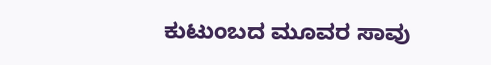ಕುಟುಂಬದ ಮೂವರ ಸಾವು